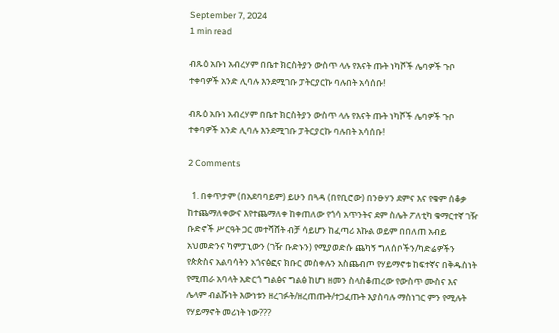September 7, 2024
1 min read

ብጹዕ አቡነ አብረሃም በቤተ ክርስትያን ውስጥ ላሉ የእናት ጡት ነካሾች ሌባዎች ጉቦ ተቀባዎች አንድ ሊባሉ እንደሚገቡ ፓትርያርኩ ባሉበት አሳሰቡ!

ብጹዕ አቡነ አብረሃም በቤተ ክርስትያን ውስጥ ላሉ የእናት ጡት ነካሾች ሌባዎች ጉቦ ተቀባዎች አንድ ሊባሉ እንደሚገቡ ፓትርያርኩ ባሉበት አሳሰቡ!

2 Comments

  1. በቀጥታም (በአደባባይም) ይሁን በጓዳ (በየቢሮው) በንፁሃን ደምና እና የቁም ሰቆቃ ከተጨማለቀውና እየተጨማለቀ ከቀጠለው የጎሳ አጥንትና ደም ስሌት ፖለቲካ ቁማርተኛ ገዥ ቡድኖች ሥርዓት ጋር መተሻሸት ብቻ ሳይሆን ከፈጣሪ እኩል ወይም በበለጠ አብይ አህመድንና ካምፓኒውን (ገዥ ቡድኑን) የሚያወድሱ ጨካኝ ግለሰቦችን/ካድሬዎችን የጵጵስና አልባሳትን አጎናፅፎና ክቡር መስቀሉን አስጨብጦ የሃይማኖቱ ከፍተኛና በቅዱስነት የሚጠራ አባላት አድርጎ ግልፅና ግልፅ ከሆነ ዘመን ስላስቆጠረው የውስጥ ሙስና እና ሌላም ብልሹነት እውነቱን ዘረገፉት/ዘረጠጡት/ተጋፈጡት እያስባሉ ማስነገር ምን የሚሉት የሃይማኖት መሪነት ነው???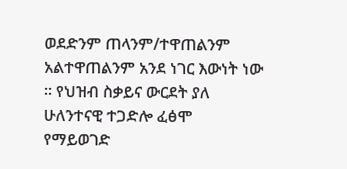ወደድንም ጠላንም/ተዋጠልንም አልተዋጠልንም አንደ ነገር እውነት ነው ። የህዝብ ስቃይና ውርደት ያለ ሁለንተናዊ ተጋድሎ ፈፅሞ የማይወገድ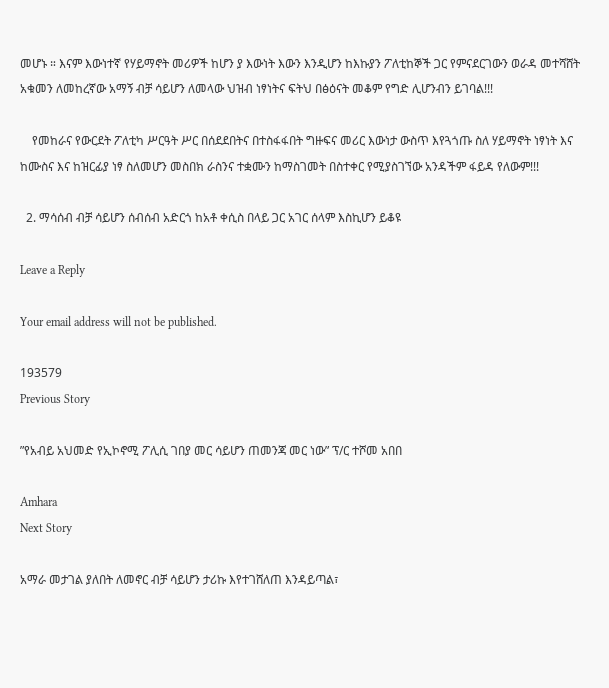መሆኑ ። እናም እውነተኛ የሃይማኖት መሪዎች ከሆን ያ እውነት እውን እንዲሆን ከእኩያን ፖለቲከኞች ጋር የምናደርገውን ወራዳ መተሻሸት አቁመን ለመከረኛው አማኝ ብቻ ሳይሆን ለመላው ህዝብ ነፃነትና ፍትህ በፅዕናት መቆም የግድ ሊሆንብን ይገባል!!!

    የመከራና የውርደት ፖለቲካ ሥርዓት ሥር በሰደደበትና በተስፋፋበት ግዙፍና መሪር እውነታ ውስጥ እየጓጎጡ ስለ ሃይማኖት ነፃነት እና ከሙስና እና ከዝርፊያ ነፃ ስለመሆን መስበክ ራስንና ተቋሙን ከማስገመት በስተቀር የሚያስገኘው አንዳችም ፋይዳ የለውም!!!

  2. ማሳሰብ ብቻ ሳይሆን ሰብሰብ አድርጎ ከአቶ ቀሲስ በላይ ጋር አገር ሰላም እስኪሆን ይቆዩ

Leave a Reply

Your email address will not be published.

193579
Previous Story

”የአብይ አህመድ የኢኮኖሚ ፖሊሲ ገበያ መር ሳይሆን ጠመንጃ መር ነው” ፕ/ር ተሾመ አበበ

Amhara
Next Story

አማራ መታገል ያለበት ለመኖር ብቻ ሳይሆን ታሪኩ እየተገሸለጠ እንዳይጣል፣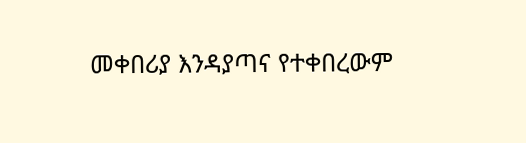መቀበሪያ እንዳያጣና የተቀበረውም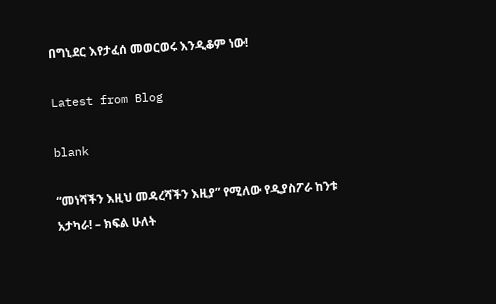በግኒደር እየታፈሰ መወርወሩ እንዲቆም ነው!

Latest from Blog

blank

“መነሻችን እዚህ መዳረሻችን እዚያ” የሚለው የዲያስፖራ ከንቱ አታካራ! – ክፍል ሁለት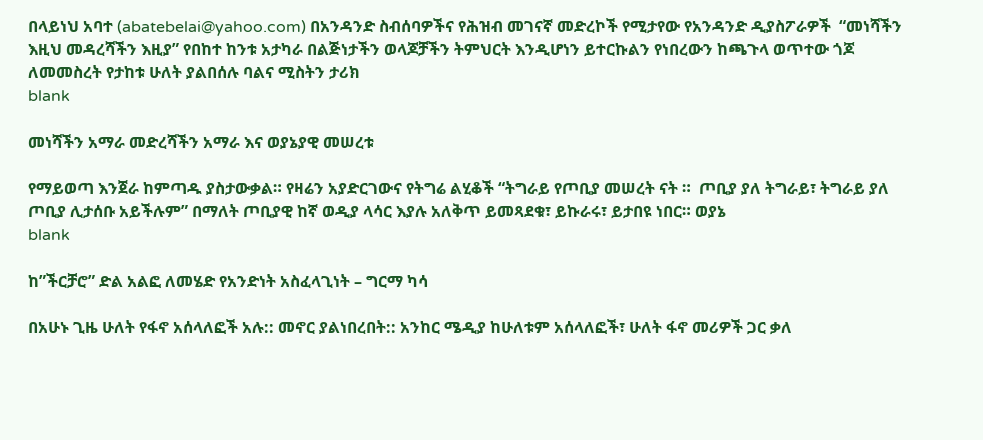በላይነህ አባተ (abatebelai@yahoo.com) በአንዳንድ ስብሰባዎችና የሕዝብ መገናኛ መድረኮች የሚታየው የአንዳንድ ዲያስፖራዎች  “መነሻችን እዚህ መዳረሻችን እዚያ” የበከተ ከንቱ አታካራ በልጅነታችን ወላጆቻችን ትምህርት እንዲሆነን ይተርኩልን የነበረውን ከጫጉላ ወጥተው ጎጆ ለመመስረት የታከቱ ሁለት ያልበሰሉ ባልና ሚስትን ታሪክ
blank

መነሻችን አማራ መድረሻችን አማራ እና ወያኔያዊ መሠረቱ

የማይወጣ እንጀራ ከምጣዱ ያስታውቃል። የዛሬን አያድርገውና የትግሬ ልሂቆች “ትግራይ የጦቢያ መሠረት ናት ።  ጦቢያ ያለ ትግራይ፣ ትግራይ ያለ ጦቢያ ሊታሰቡ አይችሉም” በማለት ጦቢያዊ ከኛ ወዲያ ላሳር እያሉ አለቅጥ ይመጻደቁ፣ ይኩራሩ፣ ይታበዩ ነበር። ወያኔ
blank

ከ”ችርቻሮ” ድል አልፎ ለመሄድ የአንድነት አስፈላጊነት – ግርማ ካሳ

በአሁኑ ጊዜ ሁለት የፋኖ አሰላለፎች አሉ:: መኖር ያልነበረበት:: አንከር ሜዲያ ከሁለቱም አሰላለፎች፣ ሁለት ፋኖ መሪዎች ጋር ቃለ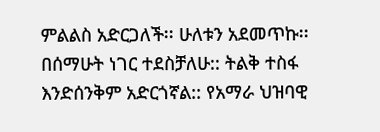ምልልስ አድርጋለች፡፡ ሁለቱን አደመጥኩ፡፡ በሰማሁት ነገር ተደስቻለሁ:: ትልቅ ተስፋ እንድሰንቅም አድርጎኛል:: የአማራ ህዝባዊ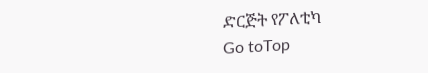ድርጅት የፖለቲካ
Go toTop